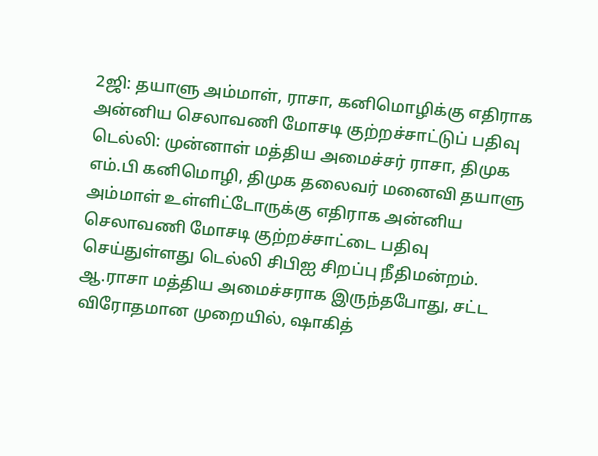2ஜி: தயாளு அம்மாள், ராசா, கனிமொழிக்கு எதிராக அன்னிய செலாவணி மோசடி குற்றச்சாட்டுப் பதிவு
டெல்லி: முன்னாள் மத்திய அமைச்சர் ராசா, திமுக எம்.பி கனிமொழி, திமுக தலைவர் மனைவி தயாளு அம்மாள் உள்ளிட்டோருக்கு எதிராக அன்னிய செலாவணி மோசடி குற்றச்சாட்டை பதிவு செய்துள்ளது டெல்லி சிபிஐ சிறப்பு நீதிமன்றம்.
ஆ.ராசா மத்திய அமைச்சராக இருந்தபோது, சட்ட விரோதமான முறையில், ஷாகித்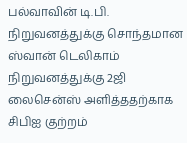பல்வாவின் டி.பி. நிறுவனத்துக்கு சொந்தமான ஸ்வான் டெலிகாம் நிறுவனத்துக்கு 2ஜி லைசென்ஸ் அளித்ததற்காக சிபிஐ குற்றம்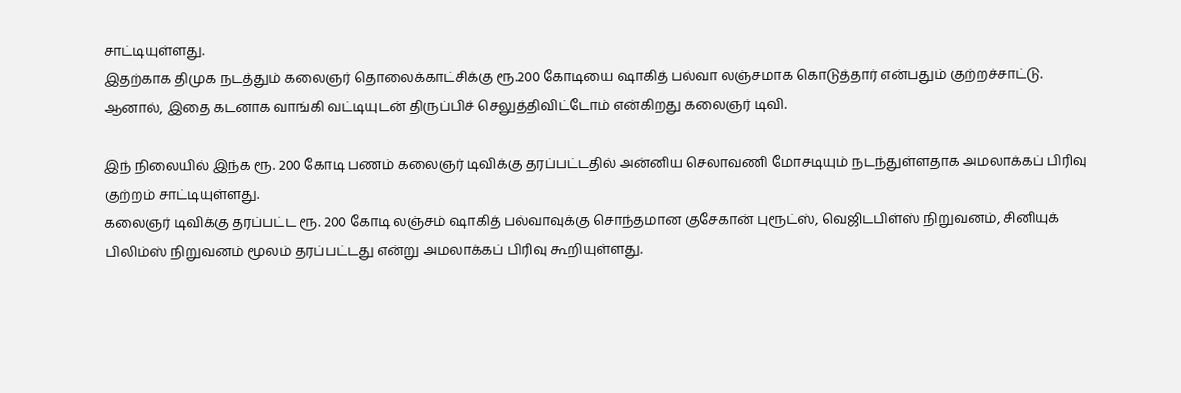சாட்டியுள்ளது.
இதற்காக திமுக நடத்தும் கலைஞர் தொலைக்காட்சிக்கு ரூ.200 கோடியை ஷாகித் பல்வா லஞ்சமாக கொடுத்தார் என்பதும் குற்றச்சாட்டு.
ஆனால், இதை கடனாக வாங்கி வட்டியுடன் திருப்பிச் செலுத்திவிட்டோம் என்கிறது கலைஞர் டிவி.

இந் நிலையில் இந்க ரூ. 200 கோடி பணம் கலைஞர் டிவிக்கு தரப்பட்டதில் அன்னிய செலாவணி மோசடியும் நடந்துள்ளதாக அமலாக்கப் பிரிவு குற்றம் சாட்டியுள்ளது.
கலைஞர் டிவிக்கு தரப்பட்ட ரூ. 200 கோடி லஞ்சம் ஷாகித் பல்வாவுக்கு சொந்தமான குசேகான் புரூட்ஸ், வெஜிடபிள்ஸ் நிறுவனம், சினியுக் பிலிம்ஸ் நிறுவனம் மூலம் தரப்பட்டது என்று அமலாக்கப் பிரிவு கூறியுள்ளது.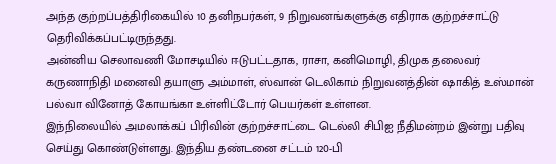அந்த குற்றப்பத்திரிகையில் 10 தனிநபர்கள், 9 நிறுவனங்களுக்கு எதிராக குற்றச்சாட்டு தெரிவிக்கப்பட்டிருந்தது.
அன்னிய செலாவணி மோசடியில் ஈடுபட்டதாக, ராசா, கனிமொழி, திமுக தலைவர் கருணாநிதி மனைவி தயாளு அம்மாள், ஸ்வான் டெலிகாம் நிறுவனத்தின் ஷாகித் உஸ்மான் பல்வா வினோத் கோயங்கா உள்ளிட்டோர் பெயர்கள் உள்ளன.
இந்நிலையில் அமலாக்கப் பிரிவின் குற்றச்சாட்டை டெல்லி சிபிஐ நீதிமன்றம் இன்று பதிவு செய்து கொண்டுள்ளது. இந்திய தண்டனை சட்டம் 120-பி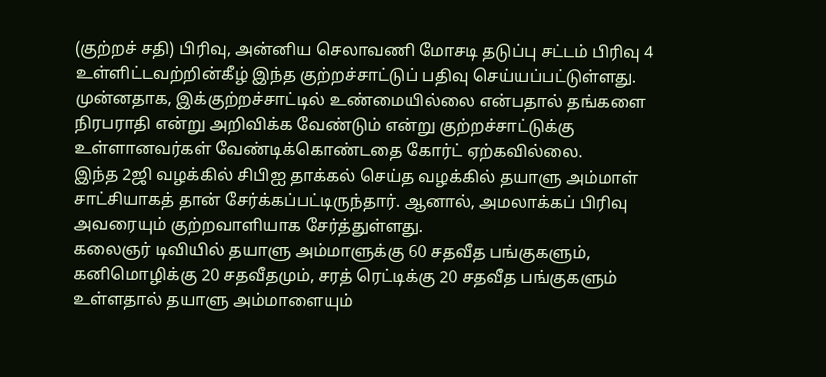(குற்றச் சதி) பிரிவு, அன்னிய செலாவணி மோசடி தடுப்பு சட்டம் பிரிவு 4 உள்ளிட்டவற்றின்கீழ் இந்த குற்றச்சாட்டுப் பதிவு செய்யப்பட்டுள்ளது.
முன்னதாக, இக்குற்றச்சாட்டில் உண்மையில்லை என்பதால் தங்களை நிரபராதி என்று அறிவிக்க வேண்டும் என்று குற்றச்சாட்டுக்கு உள்ளானவர்கள் வேண்டிக்கொண்டதை கோர்ட் ஏற்கவில்லை.
இந்த 2ஜி வழக்கில் சிபிஐ தாக்கல் செய்த வழக்கில் தயாளு அம்மாள் சாட்சியாகத் தான் சேர்க்கப்பட்டிருந்தார். ஆனால், அமலாக்கப் பிரிவு அவரையும் குற்றவாளியாக சேர்த்துள்ளது.
கலைஞர் டிவியில் தயாளு அம்மாளுக்கு 60 சதவீத பங்குகளும், கனிமொழிக்கு 20 சதவீதமும், சரத் ரெட்டிக்கு 20 சதவீத பங்குகளும் உள்ளதால் தயாளு அம்மாளையும்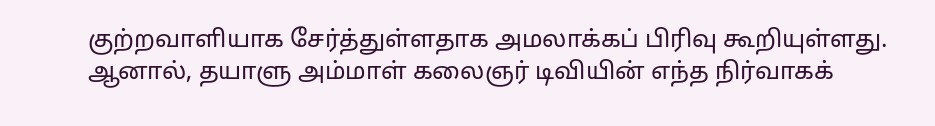குற்றவாளியாக சேர்த்துள்ளதாக அமலாக்கப் பிரிவு கூறியுள்ளது.
ஆனால், தயாளு அம்மாள் கலைஞர் டிவியின் எந்த நிர்வாகக்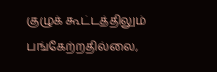குழுக் கூட்டத்திலும் பங்கேற்றதில்லை,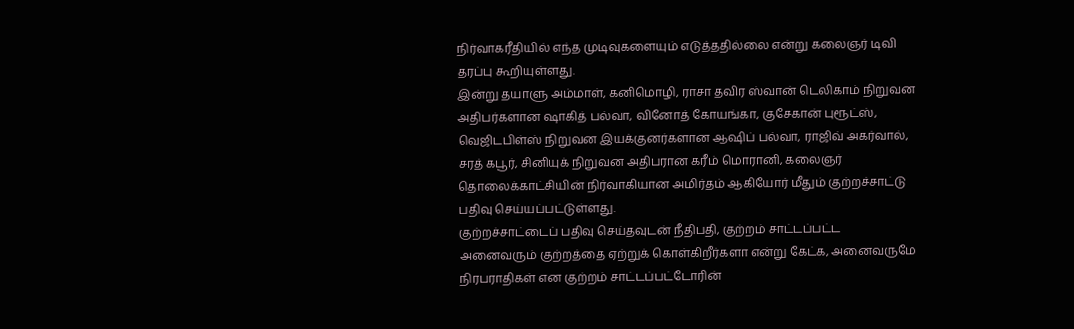நிர்வாகரீதியில் எந்த முடிவுகளையும் எடுத்ததில்லை என்று கலைஞர் டிவி தரப்பு கூறியுள்ளது.
இன்று தயாளு அம்மாள், கனிமொழி, ராசா தவிர ஸ்வான் டெலிகாம் நிறுவன அதிபர்களான ஷாகித் பல்வா, வினோத் கோயங்கா, குசேகான் புரூட்ஸ், வெஜிடபிள்ஸ் நிறுவன இயக்குனர்களான ஆஷிப் பல்வா, ராஜிவ் அகர்வால், சரத் கபூர், சினியுக் நிறுவன அதிபரான கரீம் மொரானி, கலைஞர் தொலைக்காட்சியின் நிர்வாகியான அமிர்தம் ஆகியோர் மீதும் குற்றச்சாட்டு பதிவு செய்யப்பட்டுள்ளது.
குற்றச்சாட்டைப் பதிவு செய்தவுடன் நீதிபதி, குற்றம் சாட்டப்பட்ட அனைவரும் குற்றத்தை ஏற்றுக் கொள்கிறீர்களா என்று கேட்க, அனைவருமே நிரபராதிகள் என குற்றம் சாட்டப்பட்டோரின்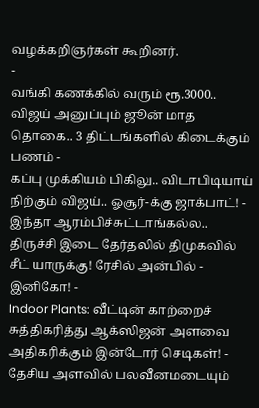வழக்கறிஞர்கள் கூறினர்.
-
வங்கி கணக்கில் வரும் ரூ.3000.. விஜய் அனுப்பும் ஜூன் மாத தொகை.. 3 திட்டங்களில் கிடைக்கும் பணம் -
கப்பு முக்கியம் பிகிலு.. விடாபிடியாய் நிற்கும் விஜய்.. ஓசூர்-க்கு ஜாக்பாட்! -
இந்தா ஆரம்பிச்சுட்டாங்கல்ல.. திருச்சி இடை தேர்தலில் திமுகவில் சீட் யாருக்கு! ரேசில் அன்பில் - இனிகோ! -
Indoor Plants: வீட்டின் காற்றைச் சுத்திகரித்து ஆக்ஸிஜன் அளவை அதிகரிக்கும் இன்டோர் செடிகள்! -
தேசிய அளவில் பலவீனமடையும்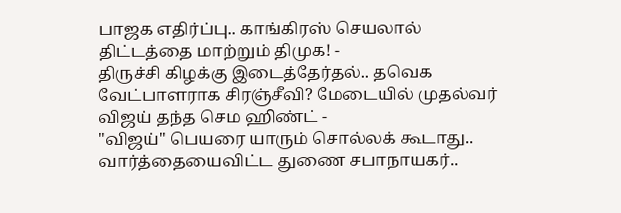பாஜக எதிர்ப்பு.. காங்கிரஸ் செயலால் திட்டத்தை மாற்றும் திமுக! -
திருச்சி கிழக்கு இடைத்தேர்தல்.. தவெக வேட்பாளராக சிரஞ்சீவி? மேடையில் முதல்வர் விஜய் தந்த செம ஹிண்ட் -
"விஜய்" பெயரை யாரும் சொல்லக் கூடாது.. வார்த்தையைவிட்ட துணை சபாநாயகர்..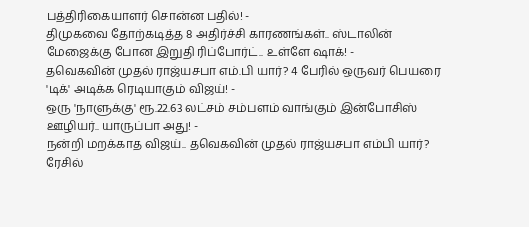பத்திரிகையாளர் சொன்ன பதில்! -
திமுகவை தோற்கடித்த 8 அதிர்ச்சி காரணங்கள்.. ஸ்டாலின் மேஜைக்கு போன இறுதி ரிப்போர்ட்.. உள்ளே ஷாக்! -
தவெகவின் முதல் ராஜ்யசபா எம்.பி யார்? 4 பேரில் ஒருவர் பெயரை 'டிக்' அடிக்க ரெடியாகும் விஜய்! -
ஒரு 'நாளுக்கு' ரூ.22.63 லட்சம் சம்பளம் வாங்கும் இன்போசிஸ் ஊழியர்.. யாருப்பா அது! -
நன்றி மறக்காத விஜய்.. தவெகவின் முதல் ராஜ்யசபா எம்பி யார்? ரேசில்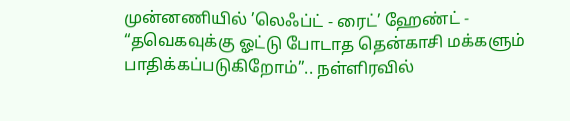முன்னணியில் ’லெஃப்ட் - ரைட்’ ஹேண்ட் -
“தவெகவுக்கு ஓட்டு போடாத தென்காசி மக்களும் பாதிக்கப்படுகிறோம்”.. நள்ளிரவில்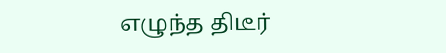எழுந்த திடீர்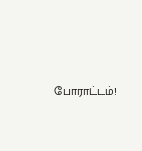போராட்டம்!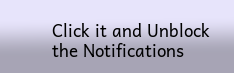Click it and Unblock the Notifications